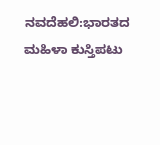ನವದೆಹಲಿ:ಭಾರತದ ಮಹಿಳಾ ಕುಸ್ತಿಪಟು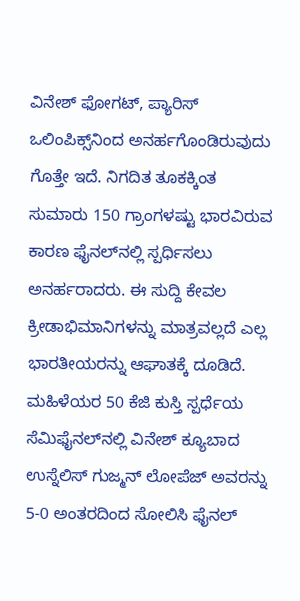ವಿನೇಶ್ ಫೋಗಟ್, ಪ್ಯಾರಿಸ್ ಒಲಿಂಪಿಕ್ಸ್‌ನಿಂದ ಅನರ್ಹಗೊಂಡಿರುವುದು ಗೊತ್ತೇ ಇದೆ. ನಿಗದಿತ ತೂಕಕ್ಕಿಂತ ಸುಮಾರು 150 ಗ್ರಾಂಗಳಷ್ಟು ಭಾರವಿರುವ ಕಾರಣ ಫೈನಲ್‌ನಲ್ಲಿ ಸ್ಪರ್ಧಿಸಲು ಅನರ್ಹರಾದರು. ಈ ಸುದ್ದಿ ಕೇವಲ ಕ್ರೀಡಾಭಿಮಾನಿಗಳನ್ನು ಮಾತ್ರವಲ್ಲದೆ ಎಲ್ಲ ಭಾರತೀಯರನ್ನು ಆಘಾತಕ್ಕೆ ದೂಡಿದೆ.
ಮಹಿಳೆಯರ 50 ಕೆಜಿ ಕುಸ್ತಿ ಸ್ಪರ್ಧೆಯ ಸೆಮಿಫೈನಲ್‌ನಲ್ಲಿ ವಿನೇಶ್ ಕ್ಯೂಬಾದ ಉಸ್ನೆಲಿಸ್ ಗುಜ್ಮನ್ ಲೋಪೆಜ್ ಅವರನ್ನು 5-0 ಅಂತರದಿಂದ ಸೋಲಿಸಿ ಫೈನಲ್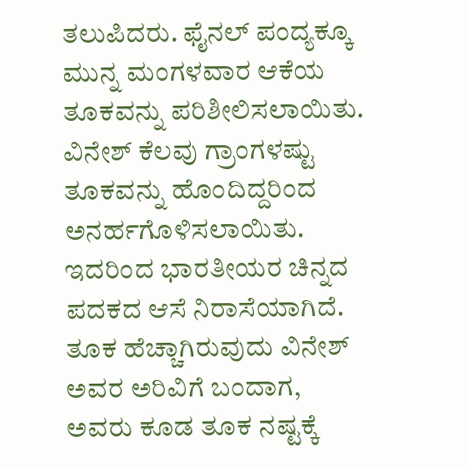ತಲುಪಿದರು. ಫೈನಲ್ ಪಂದ್ಯಕ್ಕೂ ಮುನ್ನ ಮಂಗಳವಾರ ಆಕೆಯ ತೂಕವನ್ನು ಪರಿಶೀಲಿಸಲಾಯಿತು. ವಿನೇಶ್ ಕೆಲವು ಗ್ರಾಂಗಳಷ್ಟು ತೂಕವನ್ನು ಹೊಂದಿದ್ದರಿಂದ ಅನರ್ಹಗೊಳಿಸಲಾಯಿತು. ಇದರಿಂದ ಭಾರತೀಯರ ಚಿನ್ನದ ಪದಕದ ಆಸೆ ನಿರಾಸೆಯಾಗಿದೆ.
ತೂಕ ಹೆಚ್ಚಾಗಿರುವುದು ವಿನೇಶ್ ಅವರ ಅರಿವಿಗೆ ಬಂದಾಗ, ಅವರು ಕೂಡ ತೂಕ ನಷ್ಟಕ್ಕೆ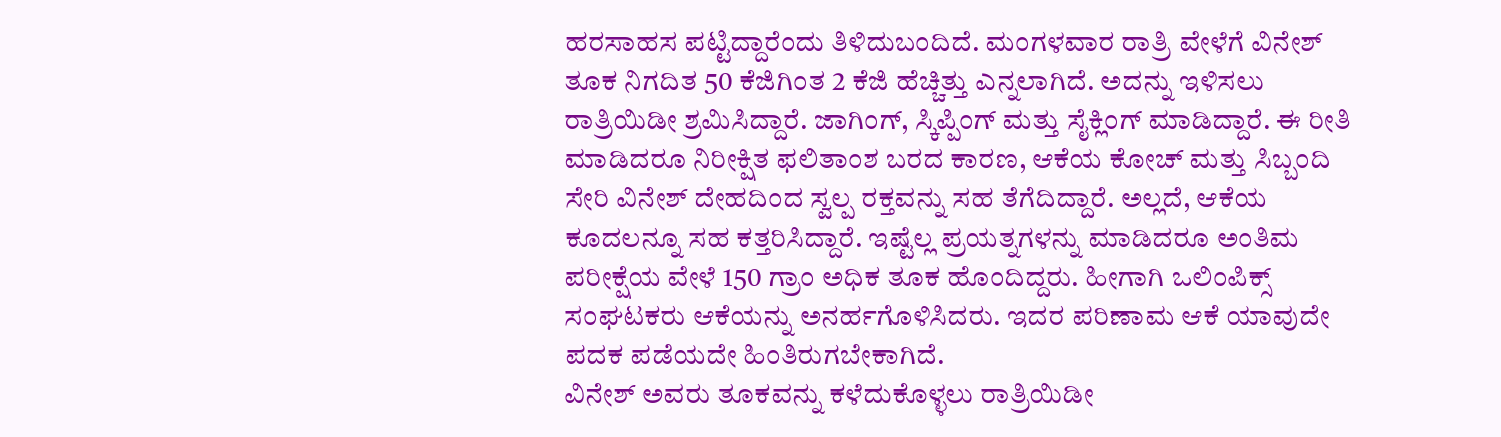ಹರಸಾಹಸ ಪಟ್ಟಿದ್ದಾರೆಂದು ತಿಳಿದುಬಂದಿದೆ. ಮಂಗಳವಾರ ರಾತ್ರಿ ವೇಳೆಗೆ ವಿನೇಶ್ ತೂಕ ನಿಗದಿತ 50 ಕೆಜಿಗಿಂತ 2 ಕೆಜಿ ಹೆಚ್ಚಿತ್ತು ಎನ್ನಲಾಗಿದೆ. ಅದನ್ನು ಇಳಿಸಲು ರಾತ್ರಿಯಿಡೀ ಶ್ರಮಿಸಿದ್ದಾರೆ. ಜಾಗಿಂಗ್, ಸ್ಕಿಪ್ಪಿಂಗ್ ಮತ್ತು ಸೈಕ್ಲಿಂಗ್ ಮಾಡಿದ್ದಾರೆ. ಈ ರೀತಿ ಮಾಡಿದರೂ ನಿರೀಕ್ಷಿತ ಫಲಿತಾಂಶ ಬರದ ಕಾರಣ, ಆಕೆಯ ಕೋಚ್ ಮತ್ತು ಸಿಬ್ಬಂದಿ ಸೇರಿ ವಿನೇಶ್‌ ದೇಹದಿಂದ ಸ್ವಲ್ಪ ರಕ್ತವನ್ನು ಸಹ ತೆಗೆದಿದ್ದಾರೆ. ಅಲ್ಲದೆ, ಆಕೆಯ ಕೂದಲನ್ನೂ ಸಹ ಕತ್ತರಿಸಿದ್ದಾರೆ. ಇಷ್ಟೆಲ್ಲ ಪ್ರಯತ್ನಗಳನ್ನು ಮಾಡಿದರೂ ಅಂತಿಮ ಪರೀಕ್ಷೆಯ ವೇಳೆ 150 ಗ್ರಾಂ ಅಧಿಕ ತೂಕ ಹೊಂದಿದ್ದರು. ಹೀಗಾಗಿ ಒಲಿಂಪಿಕ್ಸ್ ಸಂಘಟಕರು ಆಕೆಯನ್ನು ಅನರ್ಹಗೊಳಿಸಿದರು. ಇದರ ಪರಿಣಾಮ ಆಕೆ ಯಾವುದೇ ಪದಕ ಪಡೆಯದೇ ಹಿಂತಿರುಗಬೇಕಾಗಿದೆ.
ವಿನೇಶ್ ಅವರು ತೂಕವನ್ನು ಕಳೆದುಕೊಳ್ಳಲು ರಾತ್ರಿಯಿಡೀ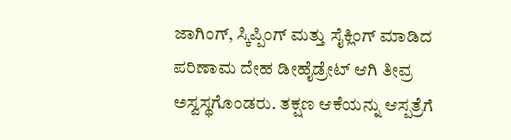ಜಾಗಿಂಗ್, ಸ್ಕಿಪ್ಪಿಂಗ್ ಮತ್ತು ಸೈಕ್ಲಿಂಗ್ ಮಾಡಿದ ಪರಿಣಾಮ ದೇಹ ಡೀಹೈಡ್ರೇಟ್ ಆಗಿ ತೀವ್ರ ಅಸ್ವಸ್ಥಗೊಂಡರು. ತಕ್ಷಣ ಆಕೆಯನ್ನು ಆಸ್ಪತ್ರೆಗೆ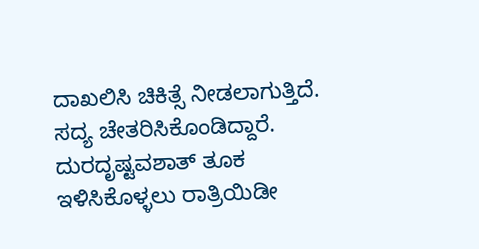ದಾಖಲಿಸಿ ಚಿಕಿತ್ಸೆ ನೀಡಲಾಗುತ್ತಿದೆ. ಸದ್ಯ ಚೇತರಿಸಿಕೊಂಡಿದ್ದಾರೆ. ದುರದೃಷ್ಟವಶಾತ್ ತೂಕ ಇಳಿಸಿಕೊಳ್ಳಲು ರಾತ್ರಿಯಿಡೀ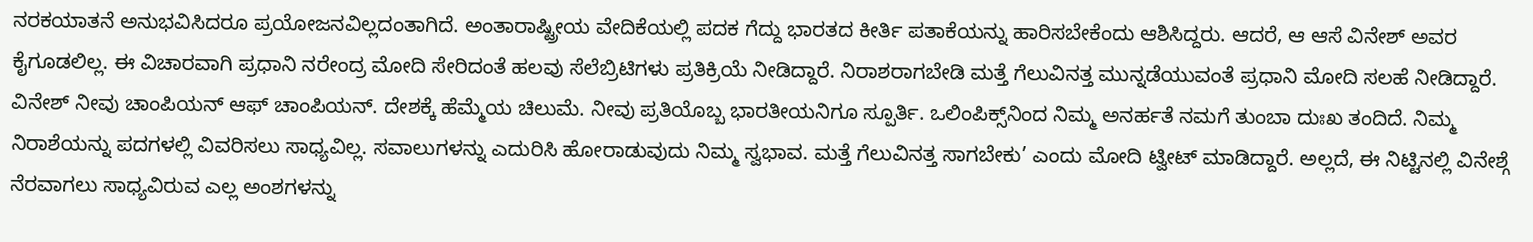ನರಕಯಾತನೆ ಅನುಭವಿಸಿದರೂ ಪ್ರಯೋಜನವಿಲ್ಲದಂತಾಗಿದೆ. ಅಂತಾರಾಷ್ಟ್ರೀಯ ವೇದಿಕೆಯಲ್ಲಿ ಪದಕ ಗೆದ್ದು ಭಾರತದ ಕೀರ್ತಿ ಪತಾಕೆಯನ್ನು ಹಾರಿಸಬೇಕೆಂದು ಆಶಿಸಿದ್ದರು. ಆದರೆ, ಆ ಆಸೆ ವಿನೇಶ್ ಅವರ ಕೈಗೂಡಲಿಲ್ಲ. ಈ ವಿಚಾರವಾಗಿ ಪ್ರಧಾನಿ ನರೇಂದ್ರ ಮೋದಿ ಸೇರಿದಂತೆ ಹಲವು ಸೆಲೆಬ್ರಿಟಿಗಳು ಪ್ರತಿಕ್ರಿಯೆ ನೀಡಿದ್ದಾರೆ. ನಿರಾಶರಾಗಬೇಡಿ ಮತ್ತೆ ಗೆಲುವಿನತ್ತ ಮುನ್ನಡೆಯುವಂತೆ ಪ್ರಧಾನಿ ಮೋದಿ ಸಲಹೆ ನೀಡಿದ್ದಾರೆ.
ವಿನೇಶ್ ನೀವು ಚಾಂಪಿಯನ್ ಆಫ್ ಚಾಂಪಿಯನ್. ದೇಶಕ್ಕೆ ಹೆಮ್ಮೆಯ ಚಿಲುಮೆ. ನೀವು ಪ್ರತಿಯೊಬ್ಬ ಭಾರತೀಯನಿಗೂ ಸ್ಪೂರ್ತಿ. ಒಲಿಂಪಿಕ್ಸ್‌ನಿಂದ ನಿಮ್ಮ ಅನರ್ಹತೆ ನಮಗೆ ತುಂಬಾ ದುಃಖ ತಂದಿದೆ. ನಿಮ್ಮ ನಿರಾಶೆಯನ್ನು ಪದಗಳಲ್ಲಿ ವಿವರಿಸಲು ಸಾಧ್ಯವಿಲ್ಲ. ಸವಾಲುಗಳನ್ನು ಎದುರಿಸಿ ಹೋರಾಡುವುದು ನಿಮ್ಮ ಸ್ವಭಾವ. ಮತ್ತೆ ಗೆಲುವಿನತ್ತ ಸಾಗಬೇಕು’ ಎಂದು ಮೋದಿ ಟ್ವೀಟ್ ಮಾಡಿದ್ದಾರೆ. ಅಲ್ಲದೆ, ಈ ನಿಟ್ಟಿನಲ್ಲಿ ವಿನೇಶ್ಗೆ ನೆರವಾಗಲು ಸಾಧ್ಯವಿರುವ ಎಲ್ಲ ಅಂಶಗಳನ್ನು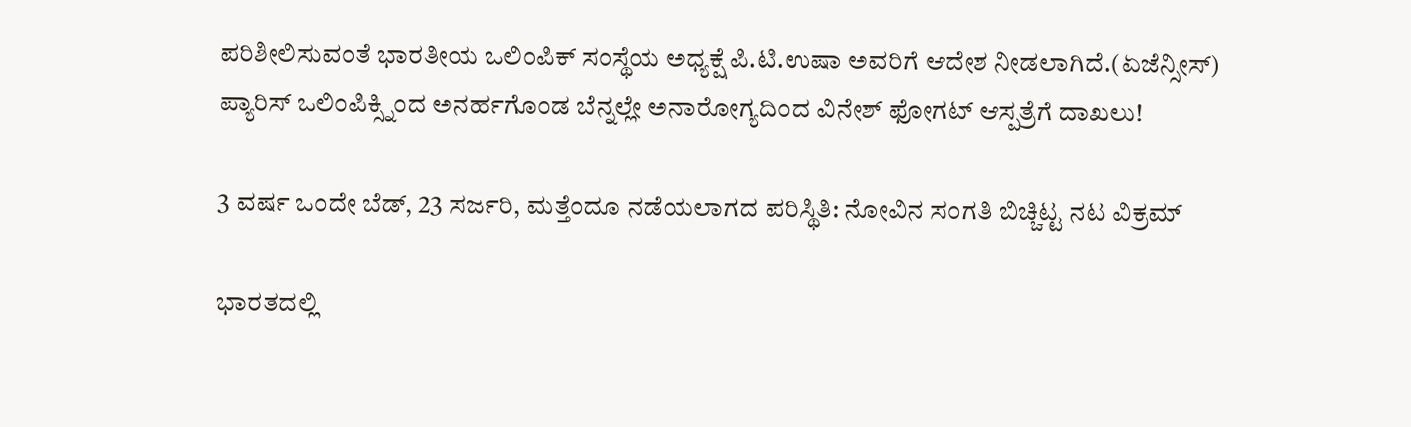ಪರಿಶೀಲಿಸುವಂತೆ ಭಾರತೀಯ ಒಲಿಂಪಿಕ್ ಸಂಸ್ಥೆಯ ಅಧ್ಯಕ್ಷೆ ಪಿ.ಟಿ.ಉಷಾ ಅವರಿಗೆ ಆದೇಶ ನೀಡಲಾಗಿದೆ.(ಏಜೆನ್ಸೀಸ್)
ಪ್ಯಾರಿಸ್ ಒಲಿಂಪಿಕ್ಸ್ನಿಂದ ಅನರ್ಹಗೊಂಡ ಬೆನ್ನಲ್ಲೇ ಅನಾರೋಗ್ಯದಿಂದ ವಿನೇಶ್ ಫೋಗಟ್ ಆಸ್ಪತ್ರೆಗೆ ದಾಖಲು!

3 ವರ್ಷ ಒಂದೇ ಬೆಡ್, 23 ಸರ್ಜರಿ, ಮತ್ತೆಂದೂ ನಡೆಯಲಾಗದ ಪರಿಸ್ಥಿತಿ: ನೋವಿನ ಸಂಗತಿ ಬಿಚ್ಚಿಟ್ಟ ನಟ ವಿಕ್ರಮ್

ಭಾರತದಲ್ಲಿ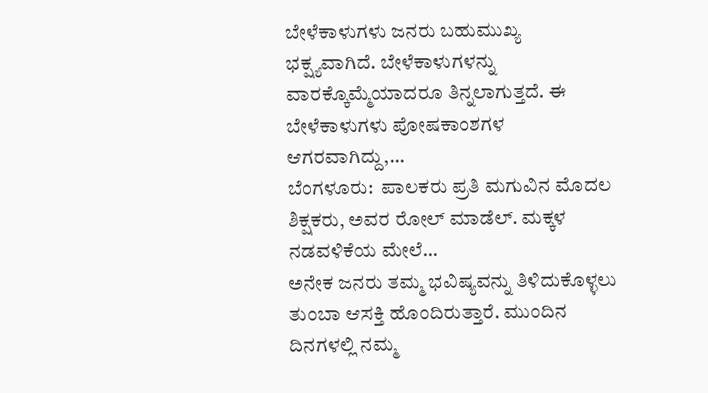ಬೇಳೆಕಾಳುಗಳು ಜನರು ಬಹುಮುಖ್ಯ ಭಕ್ಷ್ಯವಾಗಿದೆ. ಬೇಳೆಕಾಳುಗಳನ್ನು ವಾರಕ್ಕೊಮ್ಮೆಯಾದರೂ ತಿನ್ನಲಾಗುತ್ತದೆ. ಈ ಬೇಳೆಕಾಳುಗಳು ಪೋಷಕಾಂಶಗಳ ಆಗರವಾಗಿದ್ದು,…
ಬೆಂಗಳೂರು:  ಪಾಲಕರು ಪ್ರತಿ ಮಗುವಿನ ಮೊದಲ ಶಿಕ್ಷಕರು, ಅವರ ರೋಲ್ ಮಾಡೆಲ್. ಮಕ್ಕಳ ನಡವಳಿಕೆಯ ಮೇಲೆ…
ಅನೇಕ ಜನರು ತಮ್ಮ ಭವಿಷ್ಯವನ್ನು ತಿಳಿದುಕೊಳ್ಳಲು ತುಂಬಾ ಆಸಕ್ತಿ ಹೊಂದಿರುತ್ತಾರೆ. ಮುಂದಿನ ದಿನಗಳಲ್ಲಿ ನಮ್ಮ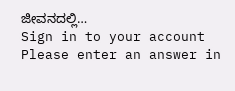ಜೀವನದಲ್ಲಿ…
Sign in to your account
Please enter an answer in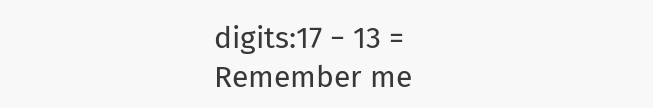digits:17 − 13 =
Remember me